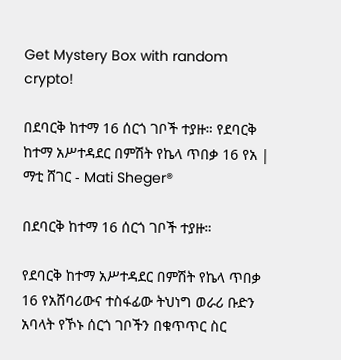Get Mystery Box with random crypto!

በደባርቅ ከተማ 16 ሰርጎ ገቦች ተያዙ። የደባርቅ ከተማ አሥተዳደር በምሽት የኬላ ጥበቃ 16 የአ | ማቲ ሸገር - Mati Sheger®

በደባርቅ ከተማ 16 ሰርጎ ገቦች ተያዙ።

የደባርቅ ከተማ አሥተዳደር በምሽት የኬላ ጥበቃ 16 የአሸባሪውና ተስፋፊው ትህነግ ወራሪ ቡድን አባላት የኾኑ ሰርጎ ገቦችን በቁጥጥር ስር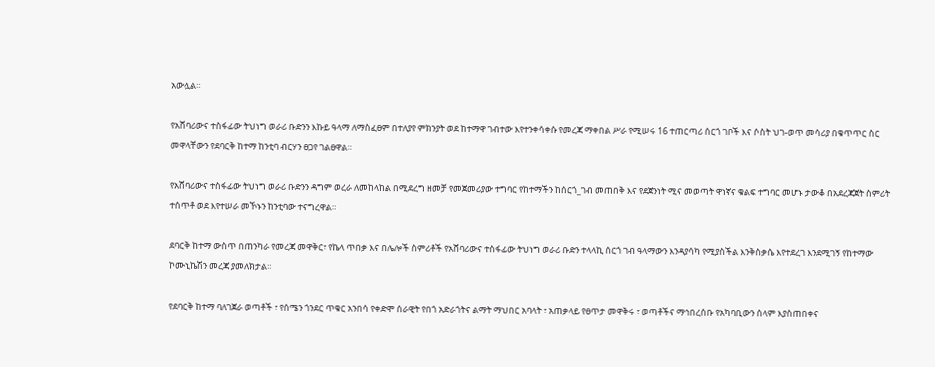አውሏል።

የአሸባሪውና ተስፋፊው ትህነግ ወራሪ ቡድንን እኩይ ዓላማ ለማስፈፀም በተለያየ ምክንያት ወደ ከተማዋ ገብተው እየተንቀሳቀሱ የመረጃ ማቀበል ሥራ የሚሠሩ 16 ተጠርጣሪ ሰርጎ ገቦች እና ሶስት ህገ-ወጥ መሳሪያ በቁጥጥር ስር መዋላቸውን የደባርቅ ከተማ ከንቲባ ብርሃን ፀጋየ ገልፀዋል።

የአሸባሪውና ተስፋፊው ትህነግ ወራሪ ቡድንን ዳግም ወረራ ለመከላከል በሚደረግ ዘመቻ የመጀመሪያው ተግባር የከተማችን ከሰርጎ_ገብ መጠበቅ እና የደጀንነት ሚና መወጣት ዋነኛና ቁልፍ ተግባር መሆኑ ታውቆ በአደረጃጀት ስምሪት ተሰጥቶ ወደ እየተሠራ መኾኑን ከንቲባው ተናግረዋል።

ደባርቅ ከተማ ውስጥ በጠንካራ የመረጃ መዋቅር፣ የኬላ ጥበቃ እና በሌሎች ስምሪቶች የአሸባሪውና ተስፋፊው ትህነግ ወራሪ ቡድን ተላላኪ ሰርጎ ገብ ዓላማውን እንዳያሳካ የሚያስችል እንቅስቃሴ እየተደረገ እንደሚገኝ የከተማው ኮሙኒኬሽን መረጃ ያመለክታል።

የደባርቅ ከተማ ባለገጀራ ወጣቶች ፣ የሰሜን ጎንደር ጥቁር አንበሳ የቀድሞ ሰራዊት የበጎ አድራጎትና ልማት ማህበር አባላት ፣ አጠቃላይ የፀጥታ መዋቅሩ ፣ ወጣቶችና ማኅበረሰቡ የአካባቢውን ሰላም እያስጠበቀና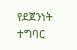የደጀንነት ተግባር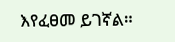እየፈፀመ ይገኛል።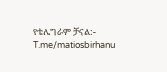የቴሌግራም ቻናል:- T.me/matiosbirhanu